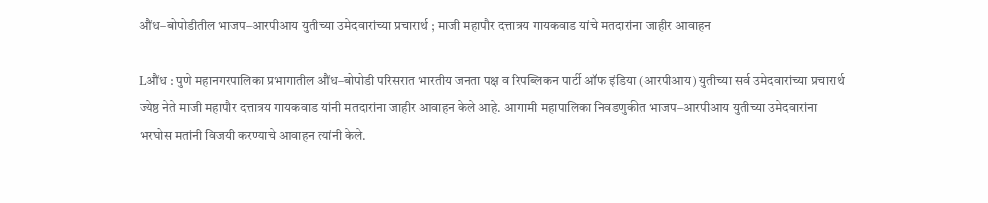औंध–बोपोडीतील भाजप–आरपीआय युतीच्या उमेदवारांच्या प्रचारार्थ ; माजी महापौर दत्तात्रय गायकवाड यांचे मतदारांना जाहीर आवाहन

Lऔंध : पुणे महानगरपालिका प्रभागातील औंध–बोपोडी परिसरात भारतीय जनता पक्ष व रिपब्लिकन पार्टी ऑफ इंडिया (आरपीआय) युतीच्या सर्व उमेदवारांच्या प्रचारार्थ ज्येष्ठ नेते माजी महापौर दत्तात्रय गायकवाड यांनी मतदारांना जाहीर आवाहन केले आहे. आगामी महापालिका निवडणुकीत भाजप–आरपीआय युतीच्या उमेदवारांना भरघोस मतांनी विजयी करण्याचे आवाहन त्यांनी केले.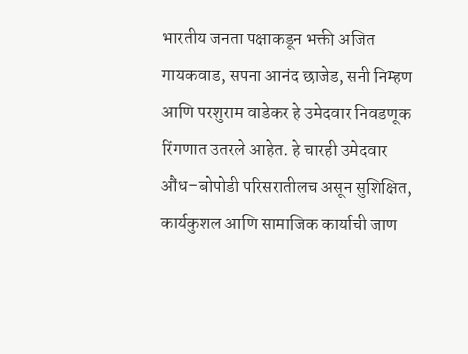भारतीय जनता पक्षाकडून भक्ती अजित गायकवाड, सपना आनंद छाजेड, सनी निम्हण आणि परशुराम वाडेकर हे उमेदवार निवडणूक रिंगणात उतरले आहेत. हे चारही उमेदवार औंध–बोपोडी परिसरातीलच असून सुशिक्षित, कार्यकुशल आणि सामाजिक कार्याची जाण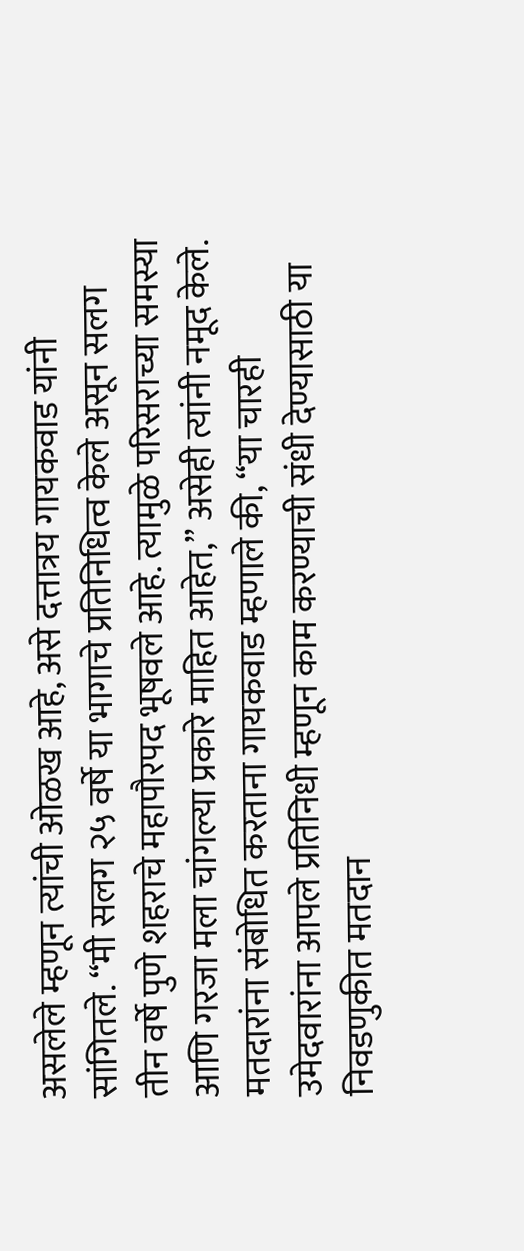असलेले म्हणून त्यांची ओळख आहे, असे दत्तात्रय गायकवाड यांनी सांगितले. “मी सलग २५ वर्षे या भागाचे प्रतिनिधित्व केले असून सलग तीन वर्षे पुणे शहराचे महापौरपद भूषवले आहे. त्यामुळे परिसराच्या समस्या आणि गरजा मला चांगल्या प्रकारे माहित आहेत,” असेही त्यांनी नमूद केले.
मतदारांना संबोधित करताना गायकवाड म्हणाले की, “या चारही उमेदवारांना आपले प्रतिनिधी म्हणून काम करण्याची संधी देण्यासाठी या निवडणुकीत मतदान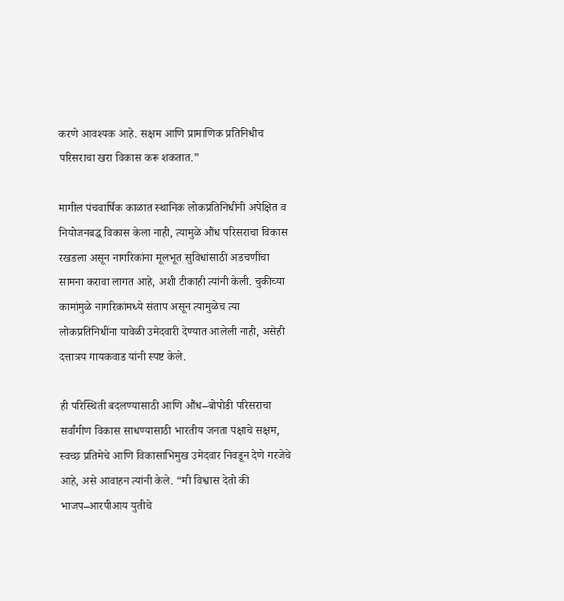करणे आवश्यक आहे. सक्षम आणि प्रामाणिक प्रतिनिधीच परिसराचा खरा विकास करू शकतात.”

मागील पंचवार्षिक काळात स्थानिक लोकप्रतिनिधींनी अपेक्षित व नियोजनबद्ध विकास केला नाही, त्यामुळे औंध परिसराचा विकास रखडला असून नागरिकांना मूलभूत सुविधांसाठी अडचणींचा सामना करावा लागत आहे, अशी टीकाही त्यांनी केली. चुकीच्या कामांमुळे नागरिकांमध्ये संताप असून त्यामुळेच त्या लोकप्रतिनिधींना यावेळी उमेदवारी देण्यात आलेली नाही, असेही दत्तात्रय गायकवाड यांनी स्पष्ट केले.

ही परिस्थिती बदलण्यासाठी आणि औंध–बोपोडी परिसराचा सर्वांगीण विकास साधण्यासाठी भारतीय जनता पक्षाचे सक्षम, स्वच्छ प्रतिमेचे आणि विकासाभिमुख उमेदवार निवडून देणे गरजेचे आहे, असे आवाहन त्यांनी केले. “मी विश्वास देतो की भाजप–आरपीआय युतीचे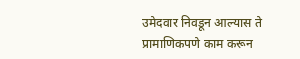उमेदवार निवडून आल्यास ते प्रामाणिकपणे काम करून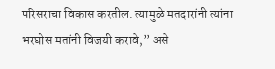परिसराचा विकास करतील. त्यामुळे मतदारांनी त्यांना भरघोस मतांनी विजयी करावे,” असे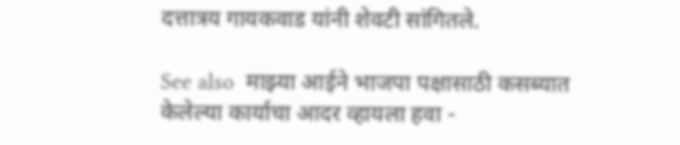दत्तात्रय गायकवाड यांनी शेवटी सांगितले.

See also  माझ्या आईने भाजपा पक्षासाठी कसब्यात केलेल्या कार्याचा आदर व्हायला हवा -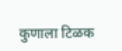कुणाला टिळक